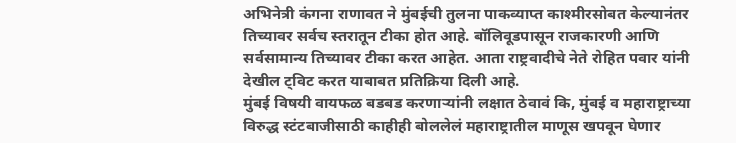अभिनेत्री कंगना राणावत ने मुंबईची तुलना पाकव्याप्त काश्मीरसोबत केल्यानंतर तिच्यावर सर्वच स्तरातून टीका होत आहे. बॉलिवूडपासून राजकारणी आणि सर्वसामान्य तिच्यावर टीका करत आहेत. आता राष्ट्रवादीचे नेते रोहित पवार यांनी देखील ट्विट करत याबाबत प्रतिक्रिया दिली आहे.
मुंबई विषयी वायफळ बडबड करणाऱ्यांनी लक्षात ठेवावं कि, मुंबई व महाराष्ट्राच्या विरुद्ध स्टंटबाजीसाठी काहीही बोललेलं महाराष्ट्रातील माणूस खपवून घेणार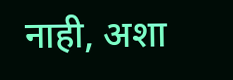नाही, अशा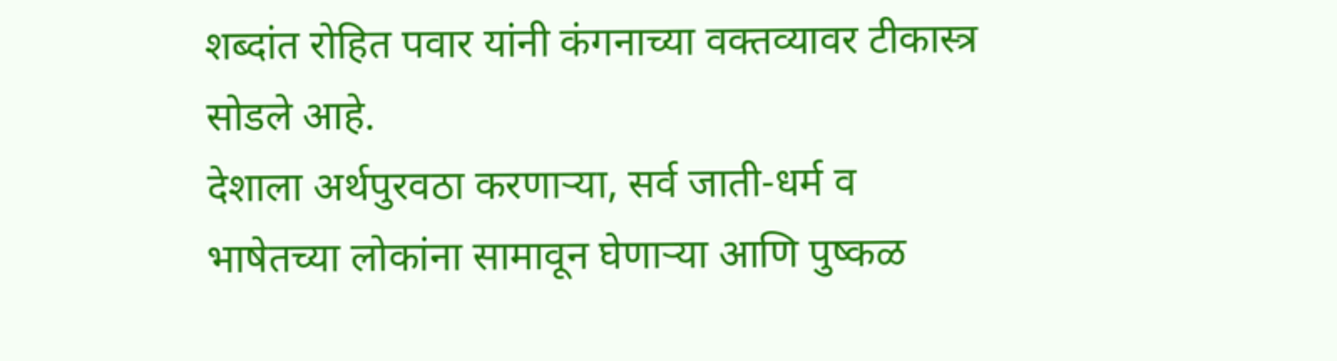शब्दांत रोहित पवार यांनी कंगनाच्या वक्तव्यावर टीकास्त्र सोडले आहे.
देशाला अर्थपुरवठा करणाऱ्या, सर्व जाती-धर्म व भाषेतच्या लोकांना सामावून घेणाऱ्या आणि पुष्कळ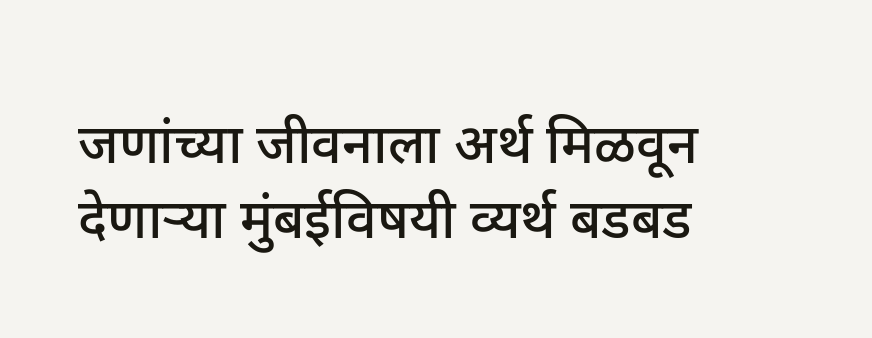जणांच्या जीवनाला अर्थ मिळवून देणाऱ्या मुंबईविषयी व्यर्थ बडबड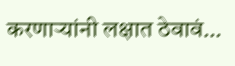करणाऱ्यांनी लक्षात ठेवावं…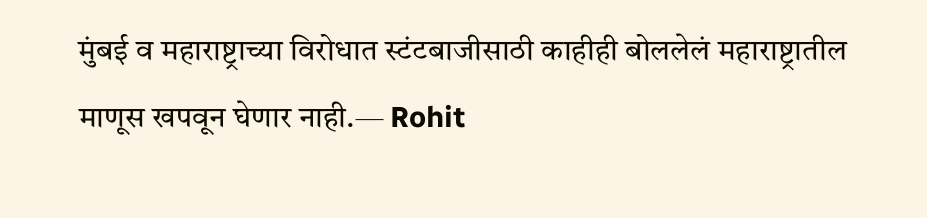मुंबई व महाराष्ट्राच्या विरोधात स्टंटबाजीसाठी काहीही बोललेलं महाराष्ट्रातील माणूस खपवून घेणार नाही.— Rohit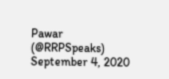Pawar (@RRPSpeaks) September 4, 2020